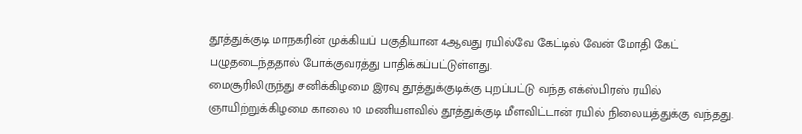தூத்துக்குடி மாநகரின் முக்கியப் பகுதியான 4ஆவது ரயில்வே கேட்டில் வேன் மோதி கேட் பழுதடைந்ததால் போக்குவரத்து பாதிக்கப்பட்டுள்ளது.
மைசூரிலிருந்து சனிக்கிழமை இரவு தூத்துக்குடிக்கு புறப்பட்டு வந்த எக்ஸ்பிரஸ் ரயில் ஞாயிற்றுக்கிழமை காலை 10 மணியளவில் தூத்துக்குடி மீளவிட்டான் ரயில் நிலையத்துக்கு வந்தது.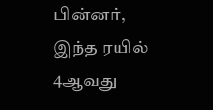பின்னர், இந்த ரயில் 4ஆவது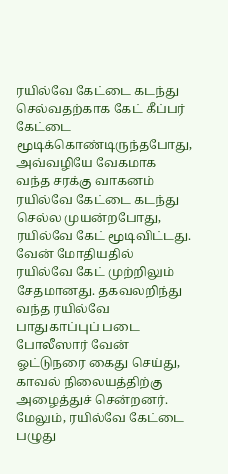ரயில்வே கேட்டை கடந்து செல்வதற்காக கேட் கீப்பர் கேட்டை மூடிக்கொண்டிருந்தபோது, அவ்வழியே வேகமாக வந்த சரக்கு வாகனம் ரயில்வே கேட்டை கடந்து செல்ல முயன்றபோது, ரயில்வே கேட் மூடிவிட்டது.
வேன் மோதியதில் ரயில்வே கேட் முற்றிலும் சேதமானது. தகவலறிந்து வந்த ரயில்வே பாதுகாப்புப் படை போலீஸார் வேன் ஓட்டுநரை கைது செய்து, காவல் நிலையத்திற்கு அழைத்துச் சென்றனர்.
மேலும், ரயில்வே கேட்டை பழுது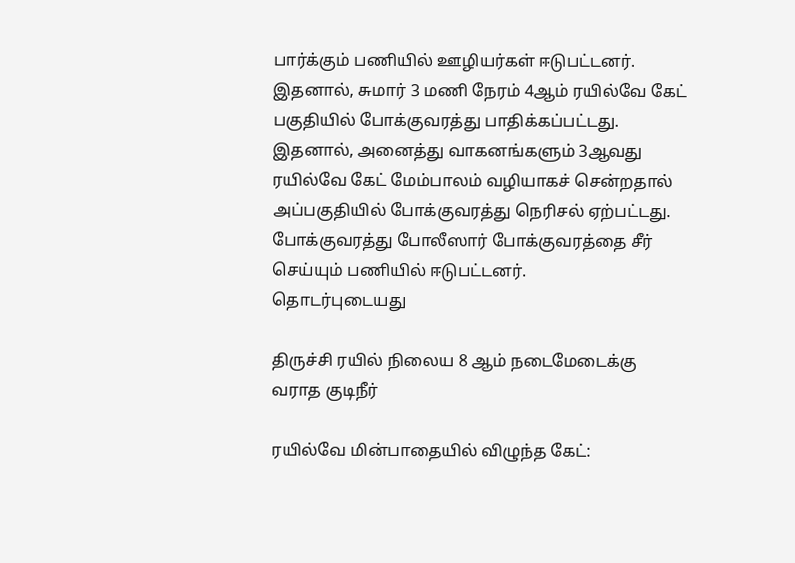பார்க்கும் பணியில் ஊழியர்கள் ஈடுபட்டனர். இதனால், சுமார் 3 மணி நேரம் 4ஆம் ரயில்வே கேட் பகுதியில் போக்குவரத்து பாதிக்கப்பட்டது. இதனால், அனைத்து வாகனங்களும் 3ஆவது ரயில்வே கேட் மேம்பாலம் வழியாகச் சென்றதால் அப்பகுதியில் போக்குவரத்து நெரிசல் ஏற்பட்டது. போக்குவரத்து போலீஸார் போக்குவரத்தை சீர் செய்யும் பணியில் ஈடுபட்டனர்.
தொடர்புடையது

திருச்சி ரயில் நிலைய 8 ஆம் நடைமேடைக்கு வராத குடிநீர்

ரயில்வே மின்பாதையில் விழுந்த கேட்: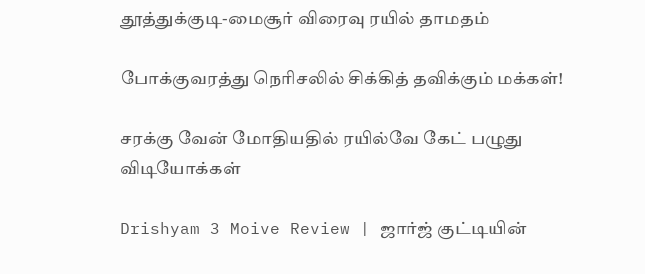தூத்துக்குடி-மைசூர் விரைவு ரயில் தாமதம்

போக்குவரத்து நெரிசலில் சிக்கித் தவிக்கும் மக்கள்!

சரக்கு வேன் மோதியதில் ரயில்வே கேட் பழுது
விடியோக்கள்

Drishyam 3 Moive Review | ஜார்ஜ் குட்டியின்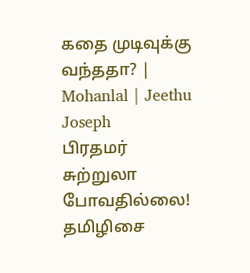கதை முடிவுக்கு வந்ததா? | Mohanlal | Jeethu Joseph
பிரதமர் சுற்றுலா போவதில்லை! தமிழிசை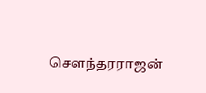சௌந்தரராஜன்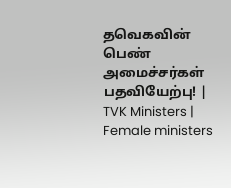தவெகவின் பெண் அமைச்சர்கள் பதவியேற்பு! | TVK Ministers | Female ministers